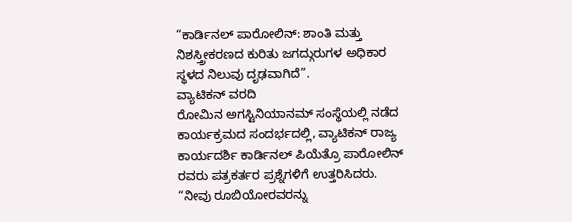“ಕಾರ್ಡಿನಲ್ ಪಾರೋಲಿನ್: ಶಾಂತಿ ಮತ್ತು ನಿಶಸ್ತ್ರೀಕರಣದ ಕುರಿತು ಜಗದ್ಗುರುಗಳ ಅಧಿಕಾರ ಸ್ಥಳದ ನಿಲುವು ದೃಢವಾಗಿದೆ”.
ವ್ಯಾಟಿಕನ್ ವರದಿ
ರೋಮಿನ ಅಗಸ್ಟಿನಿಯಾನಮ್ ಸಂಸ್ಥೆಯಲ್ಲಿ ನಡೆದ ಕಾರ್ಯಕ್ರಮದ ಸಂದರ್ಭದಲ್ಲಿ, ವ್ಯಾಟಿಕನ್ ರಾಜ್ಯ ಕಾರ್ಯದರ್ಶಿ ಕಾರ್ಡಿನಲ್ ಪಿಯೆತ್ರೊ ಪಾರೋಲಿನ್ ರವರು ಪತ್ರಕರ್ತರ ಪ್ರಶ್ನೆಗಳಿಗೆ ಉತ್ತರಿಸಿದರು. “ನೀವು ರೂಬಿಯೋರವರನ್ನು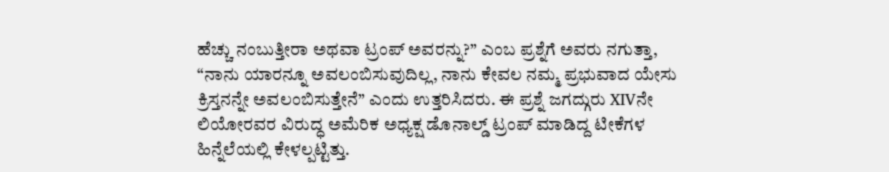ಹೆಚ್ಚು ನಂಬುತ್ತೀರಾ ಅಥವಾ ಟ್ರಂಪ್ ಅವರನ್ನು?” ಎಂಬ ಪ್ರಶ್ನೆಗೆ ಅವರು ನಗುತ್ತಾ, “ನಾನು ಯಾರನ್ನೂ ಅವಲಂಬಿಸುವುದಿಲ್ಲ, ನಾನು ಕೇವಲ ನಮ್ಮ ಪ್ರಭುವಾದ ಯೇಸು ಕ್ರಿಸ್ತನನ್ನೇ ಅವಲಂಬಿಸುತ್ತೇನೆ” ಎಂದು ಉತ್ತರಿಸಿದರು. ಈ ಪ್ರಶ್ನೆ ಜಗದ್ಗುರು XIVನೇ ಲಿಯೋರವರ ವಿರುದ್ಧ ಅಮೆರಿಕ ಅಧ್ಯಕ್ಷ ಡೊನಾಲ್ಡ್ ಟ್ರಂಪ್ ಮಾಡಿದ್ದ ಟೀಕೆಗಳ ಹಿನ್ನೆಲೆಯಲ್ಲಿ ಕೇಳಲ್ಪಟ್ಟಿತ್ತು.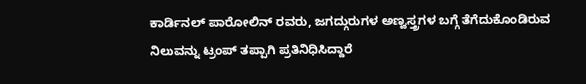ಕಾರ್ಡಿನಲ್ ಪಾರೋಲಿನ್ ರವರು, ಜಗದ್ಗುರುಗಳ ಅಣ್ವಸ್ತ್ರಗಳ ಬಗ್ಗೆ ತೆಗೆದುಕೊಂಡಿರುವ ನಿಲುವನ್ನು ಟ್ರಂಪ್ ತಪ್ಪಾಗಿ ಪ್ರತಿನಿಧಿಸಿದ್ದಾರೆ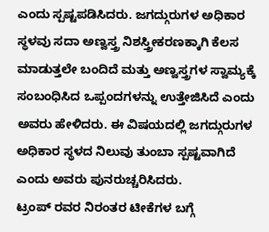ಎಂದು ಸ್ಪಷ್ಟಪಡಿಸಿದರು. ಜಗದ್ಗುರುಗಳ ಅಧಿಕಾರ ಸ್ಥಳವು ಸದಾ ಅಣ್ವಸ್ತ್ರ ನಿಶಸ್ತ್ರೀಕರಣಕ್ಕಾಗಿ ಕೆಲಸ ಮಾಡುತ್ತಲೇ ಬಂದಿದೆ ಮತ್ತು ಅಣ್ವಸ್ತ್ರಗಳ ಸ್ವಾಮ್ಯಕ್ಕೆ ಸಂಬಂಧಿಸಿದ ಒಪ್ಪಂದಗಳನ್ನು ಉತ್ತೇಜಿಸಿದೆ ಎಂದು ಅವರು ಹೇಳಿದರು. ಈ ವಿಷಯದಲ್ಲಿ ಜಗದ್ಗುರುಗಳ ಅಧಿಕಾರ ಸ್ಥಳದ ನಿಲುವು ತುಂಬಾ ಸ್ಪಷ್ಟವಾಗಿದೆ ಎಂದು ಅವರು ಪುನರುಚ್ಚರಿಸಿದರು.
ಟ್ರಂಪ್ ರವರ ನಿರಂತರ ಟೀಕೆಗಳ ಬಗ್ಗೆ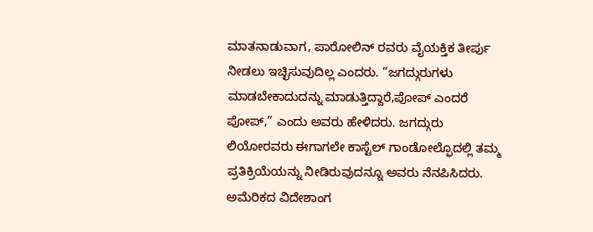ಮಾತನಾಡುವಾಗ, ಪಾರೋಲಿನ್ ರವರು ವೈಯಕ್ತಿಕ ತೀರ್ಪು ನೀಡಲು ಇಚ್ಛಿಸುವುದಿಲ್ಲ ಎಂದರು. “ಜಗದ್ಗುರುಗಳು ಮಾಡಬೇಕಾದುದನ್ನು ಮಾಡುತ್ತಿದ್ದಾರೆ,ಪೋಪ್ ಎಂದರೆ ಪೋಪ್,” ಎಂದು ಅವರು ಹೇಳಿದರು. ಜಗದ್ಗುರು ಲಿಯೋರವರು ಈಗಾಗಲೇ ಕಾಸ್ಟೆಲ್ ಗಾಂಡೋಲ್ಫೊದಲ್ಲಿ ತಮ್ಮ ಪ್ರತಿಕ್ರಿಯೆಯನ್ನು ನೀಡಿರುವುದನ್ನೂ ಅವರು ನೆನಪಿಸಿದರು.
ಅಮೆರಿಕದ ವಿದೇಶಾಂಗ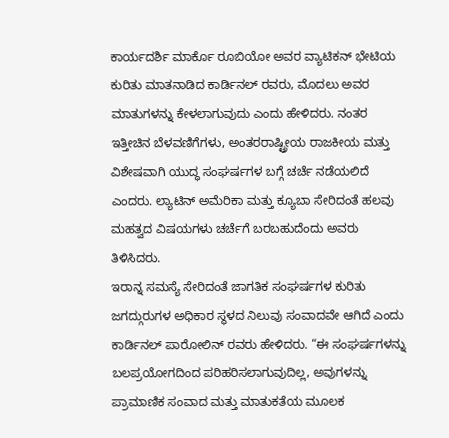ಕಾರ್ಯದರ್ಶಿ ಮಾರ್ಕೊ ರೂಬಿಯೋ ಅವರ ವ್ಯಾಟಿಕನ್ ಭೇಟಿಯ ಕುರಿತು ಮಾತನಾಡಿದ ಕಾರ್ಡಿನಲ್ ರವರು, ಮೊದಲು ಅವರ ಮಾತುಗಳನ್ನು ಕೇಳಲಾಗುವುದು ಎಂದು ಹೇಳಿದರು. ನಂತರ ಇತ್ತೀಚಿನ ಬೆಳವಣಿಗೆಗಳು, ಅಂತರರಾಷ್ಟ್ರೀಯ ರಾಜಕೀಯ ಮತ್ತು ವಿಶೇಷವಾಗಿ ಯುದ್ಧ ಸಂಘರ್ಷಗಳ ಬಗ್ಗೆ ಚರ್ಚೆ ನಡೆಯಲಿದೆ ಎಂದರು. ಲ್ಯಾಟಿನ್ ಅಮೆರಿಕಾ ಮತ್ತು ಕ್ಯೂಬಾ ಸೇರಿದಂತೆ ಹಲವು ಮಹತ್ವದ ವಿಷಯಗಳು ಚರ್ಚೆಗೆ ಬರಬಹುದೆಂದು ಅವರು ತಿಳಿಸಿದರು.
ಇರಾನ್ನ ಸಮಸ್ಯೆ ಸೇರಿದಂತೆ ಜಾಗತಿಕ ಸಂಘರ್ಷಗಳ ಕುರಿತು ಜಗದ್ಗುರುಗಳ ಅಧಿಕಾರ ಸ್ಥಳದ ನಿಲುವು ಸಂವಾದವೇ ಆಗಿದೆ ಎಂದು ಕಾರ್ಡಿನಲ್ ಪಾರೋಲಿನ್ ರವರು ಹೇಳಿದರು. “ಈ ಸಂಘರ್ಷಗಳನ್ನು ಬಲಪ್ರಯೋಗದಿಂದ ಪರಿಹರಿಸಲಾಗುವುದಿಲ್ಲ, ಅವುಗಳನ್ನು ಪ್ರಾಮಾಣಿಕ ಸಂವಾದ ಮತ್ತು ಮಾತುಕತೆಯ ಮೂಲಕ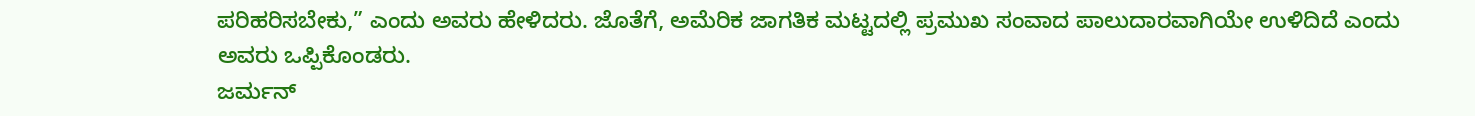ಪರಿಹರಿಸಬೇಕು,” ಎಂದು ಅವರು ಹೇಳಿದರು. ಜೊತೆಗೆ, ಅಮೆರಿಕ ಜಾಗತಿಕ ಮಟ್ಟದಲ್ಲಿ ಪ್ರಮುಖ ಸಂವಾದ ಪಾಲುದಾರವಾಗಿಯೇ ಉಳಿದಿದೆ ಎಂದು ಅವರು ಒಪ್ಪಿಕೊಂಡರು.
ಜರ್ಮನ್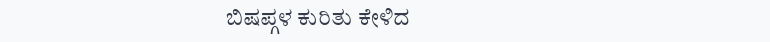ಬಿಷಪ್ಗಳ ಕುರಿತು ಕೇಳಿದ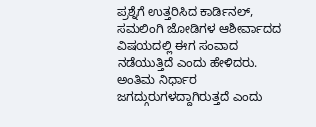ಪ್ರಶ್ನೆಗೆ ಉತ್ತರಿಸಿದ ಕಾರ್ಡಿನಲ್, ಸಮಲಿಂಗಿ ಜೋಡಿಗಳ ಆಶೀರ್ವಾದದ ವಿಷಯದಲ್ಲಿ ಈಗ ಸಂವಾದ ನಡೆಯುತ್ತಿದೆ ಎಂದು ಹೇಳಿದರು. ಅಂತಿಮ ನಿರ್ಧಾರ ಜಗದ್ಗುರುಗಳದ್ದಾಗಿರುತ್ತದೆ ಎಂದು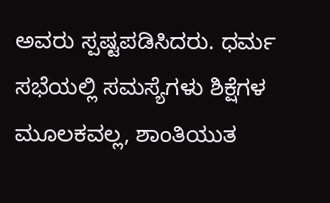ಅವರು ಸ್ಪಷ್ಟಪಡಿಸಿದರು. ಧರ್ಮ ಸಭೆಯಲ್ಲಿ ಸಮಸ್ಯೆಗಳು ಶಿಕ್ಷೆಗಳ ಮೂಲಕವಲ್ಲ, ಶಾಂತಿಯುತ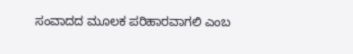ಸಂವಾದದ ಮೂಲಕ ಪರಿಹಾರವಾಗಲಿ ಎಂಬ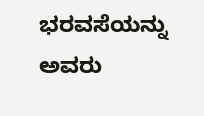ಭರವಸೆಯನ್ನು ಅವರು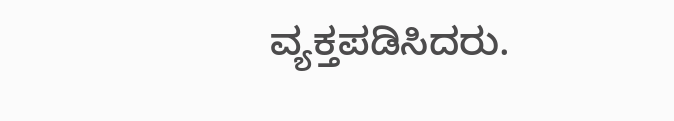ವ್ಯಕ್ತಪಡಿಸಿದರು.